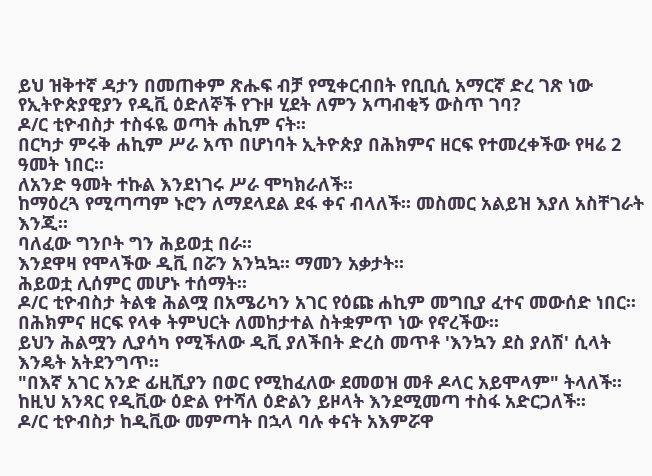ይህ ዝቅተኛ ዳታን በመጠቀም ጽሑፍ ብቻ የሚቀርብበት የቢቢሲ አማርኛ ድረ ገጽ ነው
የኢትዮጵያዊያን የዲቪ ዕድለኞች የጉዞ ሂደት ለምን አጣብቂኝ ውስጥ ገባ?
ዶ/ር ቲዮብስታ ተስፋዬ ወጣት ሐኪም ናት፡፡
በርካታ ምሩቅ ሐኪም ሥራ አጥ በሆነባት ኢትዮጵያ በሕክምና ዘርፍ የተመረቀችው የዛሬ 2 ዓመት ነበር፡፡
ለአንድ ዓመት ተኩል እንደነገሩ ሥራ ሞካክራለች፡፡
ከማዕረጓ የሚጣጣም ኑሮን ለማደላደል ደፋ ቀና ብላለች፡፡ መስመር አልይዝ እያለ አስቸገራት እንጂ፡፡
ባለፈው ግንቦት ግን ሕይወቷ በራ፡፡
እንደዋዛ የሞላችው ዲቪ በሯን አንኳኳ፡፡ ማመን አቃታት፡፡
ሕይወቷ ሊሰምር መሆኑ ተሰማት፡፡
ዶ/ር ቲዮብስታ ትልቁ ሕልሟ በአሜሪካን አገር የዕጩ ሐኪም መግቢያ ፈተና መውሰድ ነበር፡፡
በሕክምና ዘርፍ የላቀ ትምህርት ለመከታተል ስትቋምጥ ነው የኖረችው፡፡
ይህን ሕልሟን ሊያሳካ የሚችለው ዲቪ ያለችበት ድረስ መጥቶ 'እንኳን ደስ ያለሽ' ሲላት እንዴት አትደንግጥ፡፡
"በእኛ አገር አንድ ፊዚሺያን በወር የሚከፈለው ደመወዝ መቶ ዶላር አይሞላም" ትላለች፡፡
ከዚህ አንጻር የዲቪው ዕድል የተሻለ ዕድልን ይዞላት እንደሚመጣ ተስፋ አድርጋለች፡፡
ዶ/ር ቲዮብስታ ከዲቪው መምጣት በኋላ ባሉ ቀናት አእምሯዋ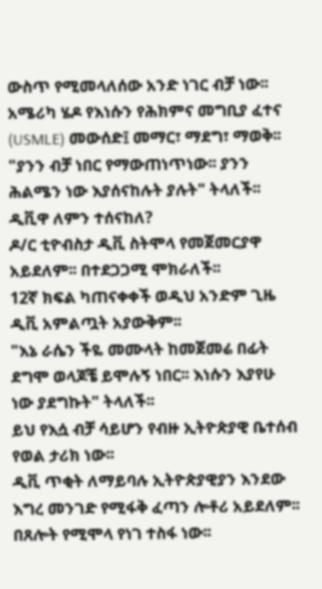ውስጥ የሚመላለሰው አንድ ነገር ብቻ ነው፡፡
አሜሪካ ሄዶ የእነሱን የሕክምና መግቢያ ፈተና (USMLE) መውሰድ፤ መማር፣ ማደግ፣ ማወቅ፡፡
"ያንን ብቻ ነበር የማውጠነጥነው፡፡ ያንን ሕልሜን ነው እያሰናከሉት ያሉት" ትላለች፡፡
ዲቪዋ ለምን ተሰናከለ?
ዶ/ር ቲዮብስታ ዲቪ ስትሞላ የመጀመርያዋ አይደለም፡፡ በተደጋጋሚ ሞክራለች፡፡
12ኛ ክፍል ካጠናቀቀች ወዲህ አንድም ጊዜ ዲቪ አምልጧት አያውቅም፡፡
"እኔ ራሴን ችዬ መሙላት ከመጀመሬ በፊት ደግሞ ወላጆቼ ይሞሉኝ ነበር፡፡ እነሱን እያየሁ ነው ያደግኩት" ትላለች፡፡
ይህ የእሷ ብቻ ሳይሆን የብዙ ኢትዮጵያዊ ቤተሰብ የወል ታሪክ ነው፡፡
ዲቪ ጥቂት ለማይባሉ ኢትዮጵያዊያን እንደው እግረ መንገድ የሚፋቅ ፈጣን ሎቶሪ አይደለም፡፡
በጸሎት የሚሞላ የነገ ተስፋ ነው፡፡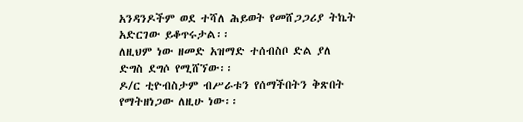አንዳንዶችም ወደ ተሻለ ሕይወት የመሸጋጋሪያ ትኬት አድርገው ይቆጥሩታል፡፡
ለዚህም ነው ዘመድ አዝማድ ተሰብስቦ ድል ያለ ድግስ ደግሶ የሚሸኘው፡፡
ዶ/ር ቲዮብስታም ብሥራቱን የሰማችበትን ቅጽበት የማትዘነጋው ለዚሁ ነው፡፡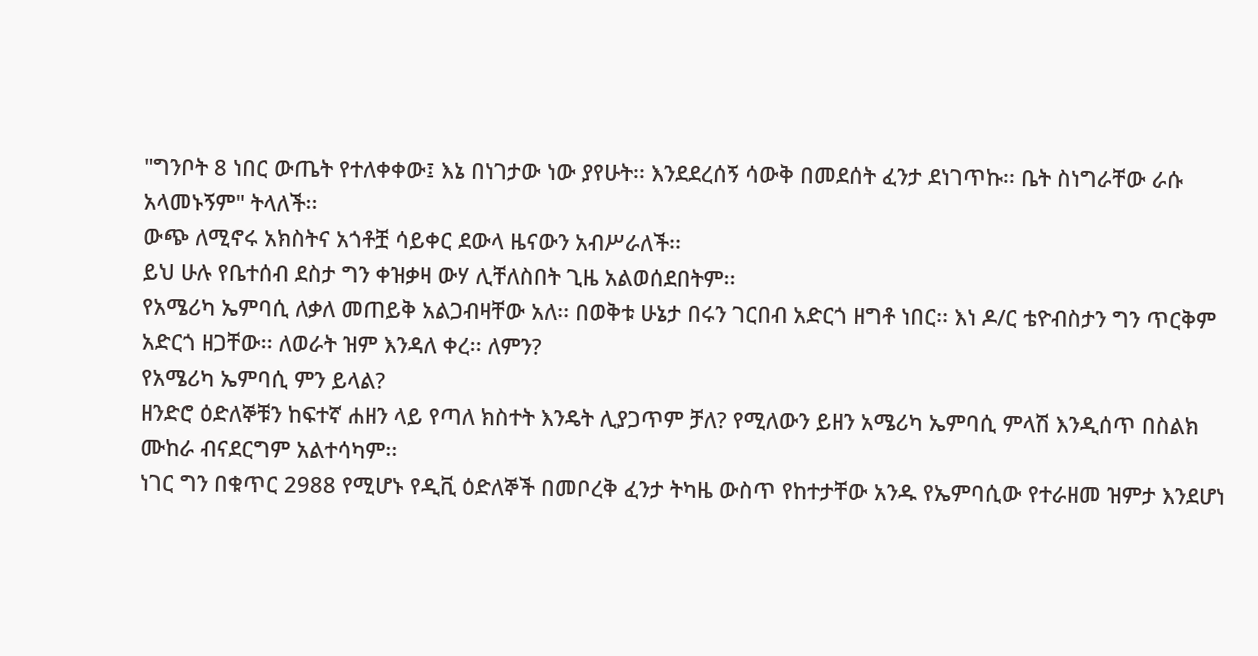"ግንቦት 8 ነበር ውጤት የተለቀቀው፤ እኔ በነገታው ነው ያየሁት፡፡ እንደደረሰኝ ሳውቅ በመደሰት ፈንታ ደነገጥኩ፡፡ ቤት ስነግራቸው ራሱ አላመኑኝም" ትላለች፡፡
ውጭ ለሚኖሩ አክስትና አጎቶቿ ሳይቀር ደውላ ዜናውን አብሥራለች፡፡
ይህ ሁሉ የቤተሰብ ደስታ ግን ቀዝቃዛ ውሃ ሊቸለስበት ጊዜ አልወሰደበትም፡፡
የአሜሪካ ኤምባሲ ለቃለ መጠይቅ አልጋብዛቸው አለ፡፡ በወቅቱ ሁኔታ በሩን ገርበብ አድርጎ ዘግቶ ነበር፡፡ እነ ዶ/ር ቴዮብስታን ግን ጥርቅም አድርጎ ዘጋቸው፡፡ ለወራት ዝም እንዳለ ቀረ፡፡ ለምን?
የአሜሪካ ኤምባሲ ምን ይላል?
ዘንድሮ ዕድለኞቹን ከፍተኛ ሐዘን ላይ የጣለ ክስተት እንዴት ሊያጋጥም ቻለ? የሚለውን ይዘን አሜሪካ ኤምባሲ ምላሽ እንዲሰጥ በስልክ ሙከራ ብናደርግም አልተሳካም፡፡
ነገር ግን በቁጥር 2988 የሚሆኑ የዲቪ ዕድለኞች በመቦረቅ ፈንታ ትካዜ ውስጥ የከተታቸው አንዱ የኤምባሲው የተራዘመ ዝምታ እንደሆነ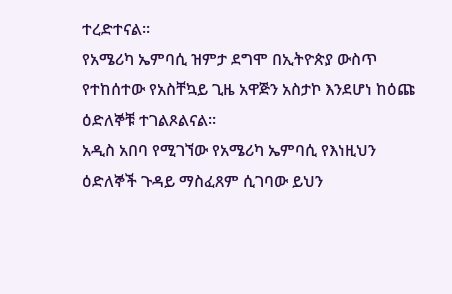ተረድተናል፡፡
የአሜሪካ ኤምባሲ ዝምታ ደግሞ በኢትዮጵያ ውስጥ የተከሰተው የአስቸኳይ ጊዜ አዋጅን አስታኮ እንደሆነ ከዕጩ ዕድለኞቹ ተገልጾልናል፡፡
አዲስ አበባ የሚገኘው የአሜሪካ ኤምባሲ የእነዚህን ዕድለኞች ጉዳይ ማስፈጸም ሲገባው ይህን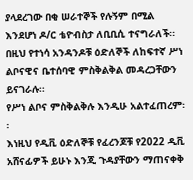ያላደረገው በቂ ሠራተኞች የሉኝም በሚል እንደሆነ ዶ/ር ቴዮብስታ ለቢቢሲ ተናግራለች፡፡
በዚህ የተነሳ አንዳንዶቹ ዕድለኞች ለከፍተኛ ሥነ ልቦናዊና ቤተሰባዊ ምስቅልቅል መዳረጋቸውን ይናገራሉ፡፡
የሥነ ልቦና ምስቅልቅሉ እንዲሁ አልተፈጠረም፡፡
እነዚህ የዲቪ ዕድለኞቹ የፈረንጆቹ የ2022 ዲቪ አሸናፊዎች ይሁኑ እንጂ ጉዳያቸውን ማጠናቀቅ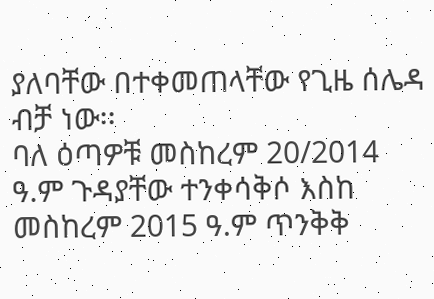ያለባቸው በተቀመጠላቸው የጊዜ ሰሌዳ ብቻ ነው፡፡
ባለ ዕጣዎቹ መስከረም 20/2014 ዓ.ም ጉዳያቸው ተንቀሳቅሶ እስከ መስከረም 2015 ዓ.ም ጥንቅቅ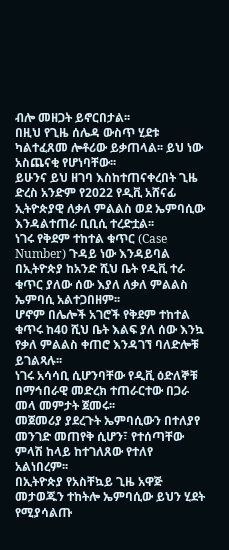ብሎ መዘጋት ይኖርበታል፡፡
በዚህ የጊዜ ሰሌዳ ውስጥ ሂደቱ ካልተፈጸመ ሎቶሪው ይቃጠላል፡፡ ይህ ነው አስጨናቂ የሆነባቸው፡፡
ይሁንና ይህ ዘገባ እስከተጠናቀረበት ጊዜ ድረስ አንድም የ2022 የዲቪ አሸናፊ ኢትዮጵያዊ ለቃለ ምልልስ ወደ ኤምባሲው እንዳልተጠራ ቢቢሲ ተረድቷል፡፡
ነገሩ የቅደም ተከተል ቁጥር (Case Number) ጉዳይ ነው እንዳይባል በኢትዮጵያ ከአንድ ሺህ ቤት የዲቪ ተራ ቁጥር ያለው ሰው እያለ ለቃለ ምልልስ ኤምባሲ አልተጋበዘም፡፡
ሆኖም በሌሎች አገሮች የቅደም ተከተል ቁጥሩ ከ40 ሺህ ቤት እልፍ ያለ ሰው እንኳ የቃለ ምልልስ ቀጠሮ እንዳገኘ ባለድሎቹ ይገልጻሉ፡፡
ነገሩ አሳሳቢ ሲሆንባቸው የዲቪ ዕድለኞቹ በማኅበራዊ መድረክ ተጠራርተው በጋራ መላ መምታት ጀመሩ፡፡
መጀመሪያ ያደረጉት ኤምባሲውን በተለያየ መንገድ መጠየቅ ሲሆን፣ የተሰጣቸው ምላሽ ከላይ ከተገለጸው የተለየ አልነበረም፡፡
በኢትዮጵያ የአስቸኳይ ጊዜ አዋጅ መታወጁን ተከትሎ ኤምባሲው ይህን ሂደት የሚያሳልጡ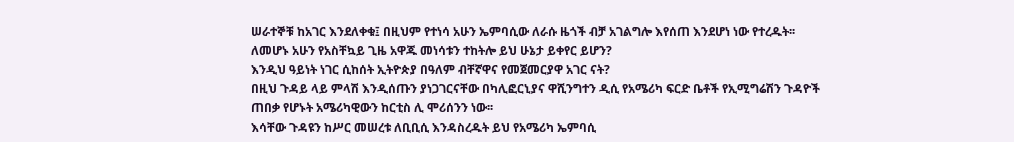ሠራተኞቹ ከአገር እንደለቀቁ፤ በዚህም የተነሳ አሁን ኤምባሲው ለራሱ ዜጎች ብቻ አገልግሎ እየሰጠ እንደሆነ ነው የተረዱት፡፡
ለመሆኑ አሁን የአስቸኳይ ጊዜ አዋጁ መነሳቱን ተከትሎ ይህ ሁኔታ ይቀየር ይሆን?
እንዲህ ዓይነት ነገር ሲከሰት ኢትዮጵያ በዓለም ብቸኛዋና የመጀመርያዋ አገር ናት?
በዚህ ጉዳይ ላይ ምላሽ እንዲሰጡን ያነጋገርናቸው በካሊፎርኒያና ዋሺንግተን ዲሲ የአሜሪካ ፍርድ ቤቶች የኢሚግሬሽን ጉዳዮች ጠበቃ የሆኑት አሜሪካዊውን ከርቲስ ሊ ሞሪሰንን ነው፡፡
እሳቸው ጉዳዩን ከሥር መሠረቱ ለቢቢሲ እንዳስረዱት ይህ የአሜሪካ ኤምባሲ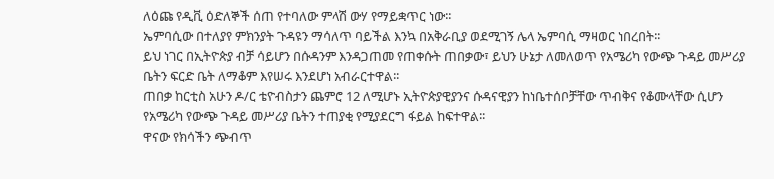ለዕጩ የዲቪ ዕድለኞች ሰጠ የተባለው ምላሽ ውሃ የማይቋጥር ነው፡፡
ኤምባሲው በተለያየ ምክንያት ጉዳዩን ማሳለጥ ባይችል እንኳ በአቅራቢያ ወደሚገኝ ሌላ ኤምባሲ ማዛወር ነበረበት፡፡
ይህ ነገር በኢትዮጵያ ብቻ ሳይሆን በሱዳንም እንዳጋጠመ የጠቀሱት ጠበቃው፣ ይህን ሁኔታ ለመለወጥ የአሜሪካ የውጭ ጉዳይ መሥሪያ ቤትን ፍርድ ቤት ለማቆም እየሠሩ እንደሆነ አብራርተዋል፡፡
ጠበቃ ከርቲስ አሁን ዶ/ር ቴዮብስታን ጨምሮ 12 ለሚሆኑ ኢትዮጵያዊያንና ሱዳናዊያን ከነቤተሰቦቻቸው ጥብቅና የቆሙላቸው ሲሆን የአሜሪካ የውጭ ጉዳይ መሥሪያ ቤትን ተጠያቂ የሚያደርግ ፋይል ከፍተዋል፡፡
ዋናው የክሳችን ጭብጥ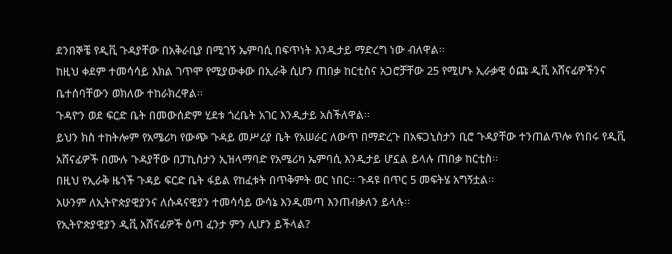ደንበኞቼ የዲቪ ጉዳያቸው በአቅራቢያ በሚገኝ ኤምባሲ በፍጥነት እንዲታይ ማድረግ ነው ብለዋል፡፡
ከዚህ ቀደም ተመሳሳይ እክል ገጥሞ የሚያውቀው በኢራቅ ሲሆን ጠበቃ ከርቲስና አጋሮቻቸው 25 የሚሆኑ ኢራቃዊ ዕጩ ዲቪ አሸናፊዎችንና ቤተሰባቸውን ወክለው ተከራክረዋል፡፡
ጉዳዮን ወደ ፍርድ ቤት በመውሰድም ሂደቱ ጎረቤት አገር እንዲታይ አስችለዋል፡፡
ይህን ክስ ተከትሎም የአሜሪካ የውጭ ጉዳይ መሥሪያ ቤት የአሠራር ለውጥ በማድረጉ በአፍጋኒስታን ቢሮ ጉዳያቸው ተንጠልጥሎ የነበሩ የዲቪ አሸናፊዎች በሙሉ ጉዳያቸው በፓኪስታን ኢዝላማባድ የአሜሪካ ኤምባሲ እንዲታይ ሆኗል ይላሉ ጠበቃ ከርቲስ፡፡
በዚህ የኢራቅ ዜጎች ጉዳይ ፍርድ ቤት ፋይል የከፈቱት በጥቅምት ወር ነበር፡፡ ጉዳዩ በጥር 5 መፍትሄ አግኝቷል፡፡
አሁንም ለኢትዮጵያዊያንና ለሱዳናዊያን ተመሳሳይ ውሳኔ እንዲመጣ እንጠብቃለን ይላሉ፡፡
የኢትዮጵያዊያን ዲቪ አሸናፊዎች ዕጣ ፈንታ ምን ሊሆን ይችላል?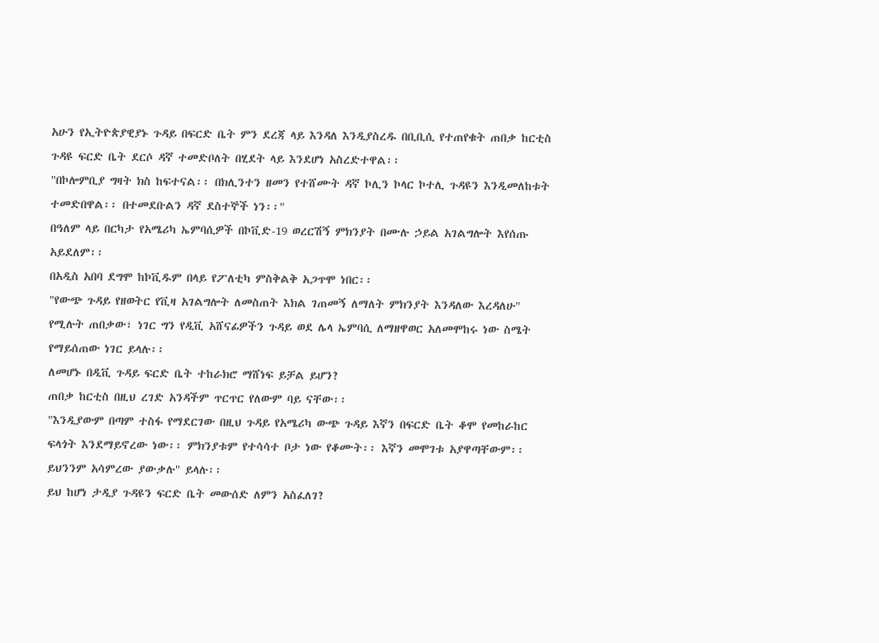አሁን የኢትዮጵያዊያኑ ጉዳይ በፍርድ ቤት ምን ደረጃ ላይ እንዳለ እንዲያስረዱ በቢቢሲ የተጠየቁት ጠበቃ ከርቲስ ጉዳዩ ፍርድ ቤት ደርሶ ዳኛ ተመድቦለት በሂደት ላይ እንደሆነ አስረድተዋል፡፡
"በኮሎምቢያ ግዛት ክስ ከፍተናል፡፡ በክሊንተን ዘመን የተሸሙት ዳኛ ኮሊን ኮላር ኮተሊ ጉዳዩን እንዲመለከቱት ተመድበዋል፡፡ በተመደቡልን ዳኛ ደስተኞች ነን፡፡"
በዓለም ላይ በርካታ የአሜሪካ ኤምባሲዎች በኮቪድ-19 ወረርሽኝ ምክንያት በሙሉ ኃይል አገልግሎት እየሰጡ አይደለም፡፡
በአዲስ አበባ ደግሞ ከኮቪዱም በላይ የፖለቲካ ምስቅልቅ አጋጥሞ ነበር፡፡
"የውጭ ጉዳይ የዘወትር የቪዛ አገልግሎት ለመስጠት እክል ገጠመኝ ለማለት ምክንያት እንዳለው እረዳለሁ" የሚሉት ጠበቃው፣ ነገር ግን የዲቪ አሸናፊዎችን ጉዳይ ወደ ሌላ ኤምባሲ ለማዘዋወር አለመሞከሩ ነው ስሜት የማይሰጠው ነገር ይላሉ፡፡
ለመሆኑ በዲቪ ጉዳይ ፍርድ ቤት ተከራክሮ ማሸነፍ ይቻል ይሆን?
ጠበቃ ከርቲስ በዚህ ረገድ አንዳችም ጥርጥር የለውም ባይ ናቸው፡፡
"እንዲያውም በጣም ተስፋ የማደርገው በዚህ ጉዳይ የአሜሪካ ውጭ ጉዳይ እኛን በፍርድ ቤት ቆሞ የመከራከር ፍላጎት እንደማይኖረው ነው፡፡ ምክንያቱም የተሳሳተ ቦታ ነው የቆሙት፡፡ እኛን መሞገቱ አያዋጣቸውም፡፡ ይህንንም አሳምረው ያውቃሉ" ይላሉ፡፡
ይህ ከሆነ ታዲያ ጉዳዩን ፍርድ ቤት መውሰድ ለምን አስፈለገ?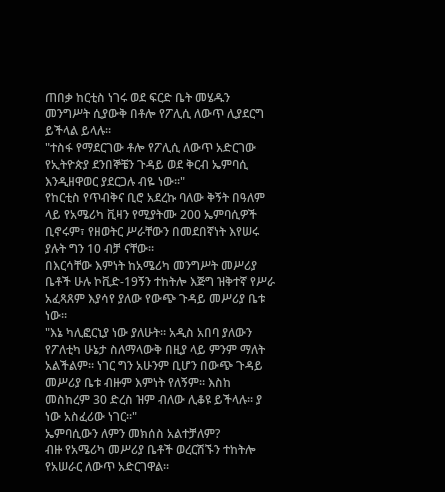ጠበቃ ከርቲስ ነገሩ ወደ ፍርድ ቤት መሄዱን መንግሥት ሲያውቅ በቶሎ የፖሊሲ ለውጥ ሊያደርግ ይችላል ይላሉ፡፡
"ተስፋ የማደርገው ቶሎ የፖሊሲ ለውጥ አድርገው የኢትዮጵያ ደንበኞቼን ጉዳይ ወደ ቅርብ ኤምባሲ እንዲዘዋወር ያደርጋሉ ብዬ ነው፡፡"
የከርቲስ የጥብቅና ቢሮ አደረኩ ባለው ቅኝት በዓለም ላይ የአሜሪካ ቪዛን የሚያትሙ 200 ኤምባሲዎች ቢኖሩም፣ የዘወትር ሥራቸውን በመደበኛነት እየሠሩ ያሉት ግን 10 ብቻ ናቸው፡፡
በእርሳቸው እምነት ከአሜሪካ መንግሥት መሥሪያ ቤቶች ሁሉ ኮቪድ-19ኝን ተከትሎ እጅግ ዝቅተኛ የሥራ አፈጻጸም እያሳየ ያለው የውጭ ጉዳይ መሥሪያ ቤቱ ነው፡፡
"እኔ ካሊፎርኒያ ነው ያለሁት፡፡ አዲስ አበባ ያለውን የፖለቲካ ሁኔታ ስለማላውቅ በዚያ ላይ ምንም ማለት አልችልም፡፡ ነገር ግን አሁንም ቢሆን በውጭ ጉዳይ መሥሪያ ቤቱ ብዙም እምነት የለኝም፡፡ እስከ መስከረም 30 ድረስ ዝም ብለው ሊቆዩ ይችላሉ፡፡ ያ ነው አስፈሪው ነገር።"
ኤምባሲውን ለምን መክሰስ አልተቻለም?
ብዙ የአሜሪካ መሥሪያ ቤቶች ወረርሽኙን ተከትሎ የአሠራር ለውጥ አድርገዋል፡፡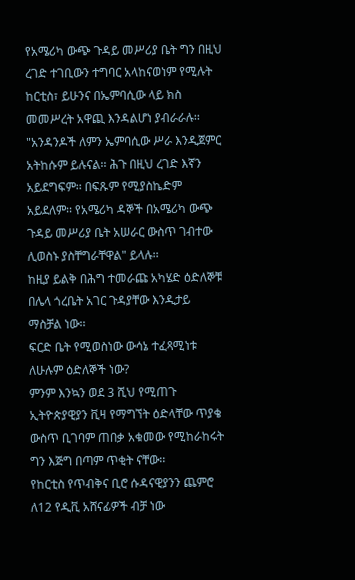የአሜሪካ ውጭ ጉዳይ መሥሪያ ቤት ግን በዚህ ረገድ ተገቢውን ተግባር አላከናወነም የሚሉት ከርቲስ፣ ይሁንና በኤምባሲው ላይ ክስ መመሥረት አዋጪ እንዳልሆነ ያብራራሉ፡፡
"አንዳንዶች ለምን ኤምባሲው ሥራ እንዲጀምር አትከሱም ይሉናል፡፡ ሕጉ በዚህ ረገድ እኛን አይደግፍም፡፡ በፍጹም የሚያስኬድም አይደለም፡፡ የአሜሪካ ዳኞች በአሜሪካ ውጭ ጉዳይ መሥሪያ ቤት አሠራር ውስጥ ገብተው ሊወስኑ ያስቸግራቸዋል" ይላሉ፡፡
ከዚያ ይልቅ በሕግ ተመራጩ አካሄድ ዕድለኞቹ በሌላ ጎረቤት አገር ጉዳያቸው እንዲታይ ማስቻል ነው፡፡
ፍርድ ቤት የሚወስነው ውሳኔ ተፈጻሚነቱ ለሁሉም ዕድለኞች ነው?
ምንም እንኳን ወደ 3 ሺህ የሚጠጉ ኢትዮጵያዊያን ቪዛ የማግኘት ዕድላቸው ጥያቄ ውስጥ ቢገባም ጠበቃ አቁመው የሚከራከሩት ግን እጅግ በጣም ጥቂት ናቸው፡፡
የከርቲስ የጥብቅና ቢሮ ሱዳናዊያንን ጨምሮ ለ12 የዲቪ አሸናፊዎች ብቻ ነው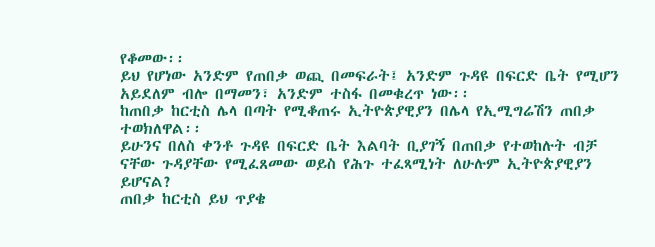የቆመው፡፡
ይህ የሆነው አንድም የጠበቃ ወጪ በመፍራት፤ አንድም ጉዳዩ በፍርድ ቤት የሚሆን አይደለም ብሎ በማመን፣ አንድም ተስፋ በመቁረጥ ነው፡፡
ከጠበቃ ከርቲስ ሌላ በጣት የሚቆጠሩ ኢትዮጵያዊያን በሌላ የኢሚግሬሽን ጠበቃ ተወክለዋል፡፡
ይሁንና በለስ ቀንቶ ጉዳዩ በፍርድ ቤት እልባት ቢያገኝ በጠበቃ የተወከሉት ብቻ ናቸው ጉዳያቸው የሚፈጸመው ወይስ የሕጉ ተፈጻሚነት ለሁሉም ኢትዮጵያዊያን ይሆናል?
ጠበቃ ከርቲስ ይህ ጥያቄ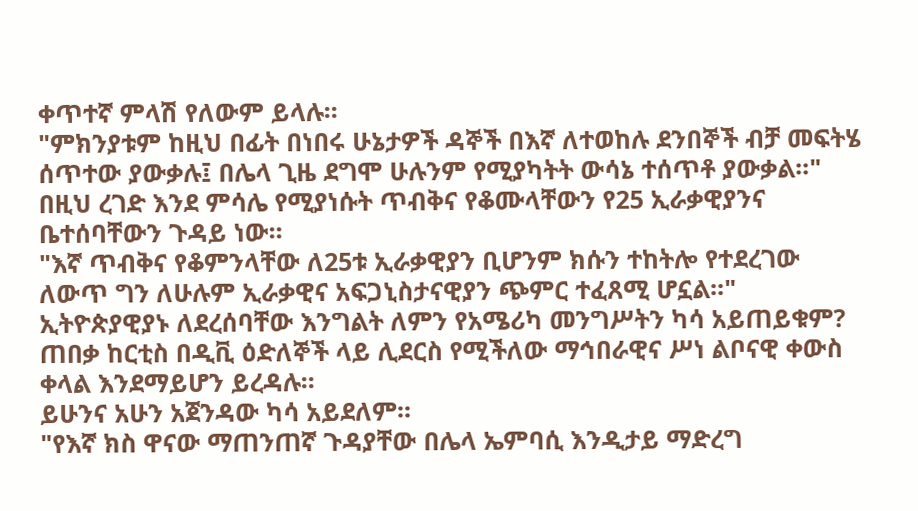ቀጥተኛ ምላሽ የለውም ይላሉ፡፡
"ምክንያቱም ከዚህ በፊት በነበሩ ሁኔታዎች ዳኞች በእኛ ለተወከሉ ደንበኞች ብቻ መፍትሄ ሰጥተው ያውቃሉ፤ በሌላ ጊዜ ደግሞ ሁሉንም የሚያካትት ውሳኔ ተሰጥቶ ያውቃል፡፡"
በዚህ ረገድ እንደ ምሳሌ የሚያነሱት ጥብቅና የቆሙላቸውን የ25 ኢራቃዊያንና ቤተሰባቸውን ጉዳይ ነው፡፡
"እኛ ጥብቅና የቆምንላቸው ለ25ቱ ኢራቃዊያን ቢሆንም ክሱን ተከትሎ የተደረገው ለውጥ ግን ለሁሉም ኢራቃዊና አፍጋኒስታናዊያን ጭምር ተፈጸሚ ሆኗል፡፡"
ኢትዮጵያዊያኑ ለደረሰባቸው እንግልት ለምን የአሜሪካ መንግሥትን ካሳ አይጠይቁም?
ጠበቃ ከርቲስ በዲቪ ዕድለኞች ላይ ሊደርስ የሚችለው ማኅበራዊና ሥነ ልቦናዊ ቀውስ ቀላል እንደማይሆን ይረዳሉ፡፡
ይሁንና አሁን አጀንዳው ካሳ አይደለም፡፡
"የእኛ ክስ ዋናው ማጠንጠኛ ጉዳያቸው በሌላ ኤምባሲ እንዲታይ ማድረግ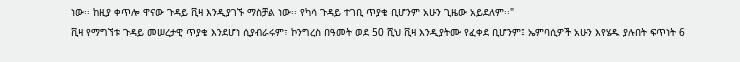ነው፡፡ ከዚያ ቀጥሎ ዋናው ጉዳይ ቪዛ እንዲያገኙ ማስቻል ነው፡፡ የካሳ ጉዳይ ተገቢ ጥያቄ ቢሆንም አሁን ጊዜው አይደለም፡፡"
ቪዛ የማግኘቱ ጉዳይ መሠረታዊ ጥያቄ እንደሆነ ሲያብራሩም፣ ኮንግረስ በዓመት ወደ 50 ሺህ ቪዛ እንዲያትሙ የፈቀደ ቢሆንም፤ ኤምባሲዎች አሁን እየሄዱ ያሉበት ፍጥነት 6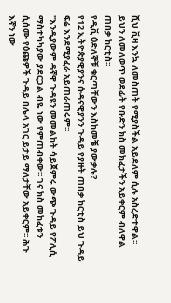ሺህ ቪዛ እንኳ ለመስጠት የሚያስችል አይደለም ሲሉ አስረድተዋል፡፡
ይህን ለመለወጥ ወደፊት የቡድን ክስ መክፈታችን አይቀርም ብለዋል ጠበቃ ከርቲስ፡፡
የዲቪ ዕድለኞቹ ቁርጣቸውን እስከመቼ ያውቃሉ?
የ12 ኢትዮጵያዊያንና ሱዳናዊያንን ጉዳይ የያዙት ጠበቃ ከርቲስ ይህ ጉዳይ ፍሬ እንደሚያፈራ አይጠራጠሩም፡፡
"እንዲያውም ዳኛዋ ጉዳዩን መመልከት ሳይጀምሩ ውጭ ጉዳይ የፖሊሲ ማስተካካያው ያደርጋል ብዬ ነው የምጠብቀው፡፡ ገና ክስ መከፈቱን ሲሰሙ የዕጩዎች ጉዳይ በሌላ አገር ይታይ ማለታቸው አይቀርም፡፡ ሕጉ እኛን ነው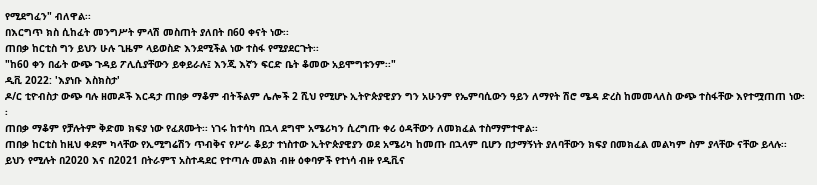የሚደግፈን" ብለዋል፡፡
በእርግጥ ክስ ሲከፈት መንግሥት ምላሽ መስጠት ያለበት በ60 ቀናት ነው፡፡
ጠበቃ ከርቲስ ግን ይህን ሁሉ ጊዜም ላይወስድ እንደሚችል ነው ተስፋ የሚያደርጉት፡፡
"ከ60 ቀን በፊት ውጭ ጉዳይ ፖሊሲያቸውን ይቀይራሉ፤ እንጂ እኛን ፍርድ ቤት ቆመው አይሞግቱንም፡፡"
ዲቪ 2022: 'እያነቡ እስክስታ'
ዶ/ር ቲዮብስታ ውጭ ባሉ ዘመዶች እርዳታ ጠበቃ ማቆም ብትችልም ሌሎች 2 ሺህ የሚሆኑ ኢትዮጵያዊያን ግን አሁንም የኤምባሲውን ዓይን ለማየት ሽሮ ሜዳ ድረስ ከመመላለስ ውጭ ተስፋቸው እየተሟጠጠ ነው፡፡
ጠበቃ ማቆም የቻሉትም ቅድመ ክፍያ ነው የፈጸሙት፡፡ ነገሩ ከተሳካ በኋላ ደግሞ አሜሪካን ሲረግጡ ቀሪ ዕዳቸውን ለመክፈል ተስማምተዋል፡፡
ጠበቃ ከርቲስ ከዚህ ቀደም ካላቸው የኢሚግሬሽን ጥብቅና የሥራ ቆይታ ተነስተው ኢትዮጵያዊያን ወደ አሜሪካ ከመጡ በኋላም ቢሆን በታማኝነት ያለባቸውን ክፍያ በመክፈል መልካም ስም ያላቸው ናቸው ይላሉ፡፡
ይህን የሚሉት በ2020 እና በ2021 በትራምፕ አስተዳደር የተጣሉ መልክ ብዙ ዕቀባዎች የተነሳ ብዙ የዲቪና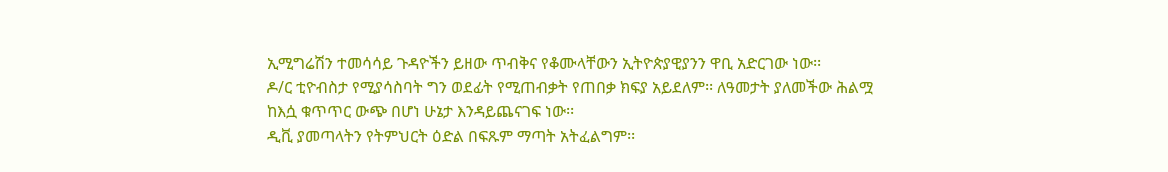ኢሚግሬሽን ተመሳሳይ ጉዳዮችን ይዘው ጥብቅና የቆሙላቸውን ኢትዮጵያዊያንን ዋቢ አድርገው ነው፡፡
ዶ/ር ቲዮብስታ የሚያሳስባት ግን ወደፊት የሚጠብቃት የጠበቃ ክፍያ አይደለም፡፡ ለዓመታት ያለመችው ሕልሟ ከእሷ ቁጥጥር ውጭ በሆነ ሁኔታ እንዳይጨናገፍ ነው፡፡
ዲቪ ያመጣላትን የትምህርት ዕድል በፍጹም ማጣት አትፈልግም፡፡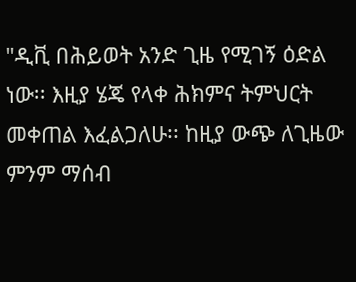"ዲቪ በሕይወት አንድ ጊዜ የሚገኝ ዕድል ነው፡፡ እዚያ ሄጄ የላቀ ሕክምና ትምህርት መቀጠል እፈልጋለሁ፡፡ ከዚያ ውጭ ለጊዜው ምንም ማሰብ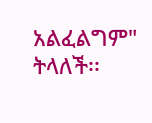አልፈልግም" ትላለች፡፡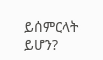ይሰምርላት ይሆን?